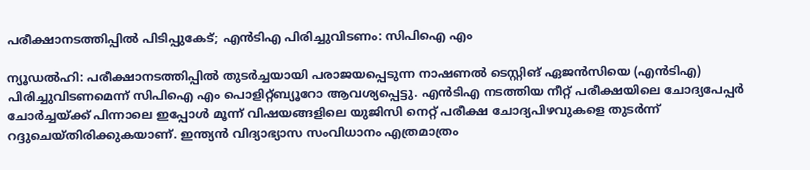പരീക്ഷാനടത്തിപ്പിൽ പിടിപ്പുകേട്; എൻടിഎ പിരിച്ചുവിടണം: സിപിഐ എം

ന്യൂഡൽഹി: പരീക്ഷാനടത്തിപ്പിൽ തുടർച്ചയായി പരാജയപ്പെടുന്ന നാഷണൽ ടെസ്റ്റിങ് ഏജൻസിയെ (എൻടിഎ) പിരിച്ചുവിടണമെന്ന് സിപിഐ എം പൊളിറ്റ്ബ്യൂറോ ആവശ്യപ്പെട്ടു. എൻടിഎ നടത്തിയ നീറ്റ് പരീക്ഷയിലെ ചോദ്യപേപ്പർ ചോർച്ചയ്ക്ക് പിന്നാലെ ഇപ്പോൾ മൂന്ന് വിഷയങ്ങളിലെ യുജിസി നെറ്റ് പരീക്ഷ ചോദ്യപിഴവുകളെ തുടർന്ന് റദ്ദുചെയ്തിരിക്കുകയാണ്. ഇന്ത്യൻ വിദ്യാഭ്യാസ സംവിധാനം എത്രമാത്രം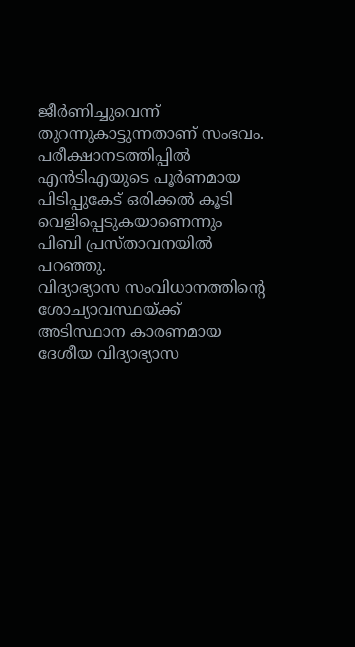ജീർണിച്ചുവെന്ന് തുറന്നുകാട്ടുന്നതാണ് സംഭവം. പരീക്ഷാനടത്തിപ്പിൽ എൻടിഎയുടെ പൂർണമായ പിടിപ്പുകേട് ഒരിക്കൽ കൂടി വെളിപ്പെടുകയാണെന്നും പിബി പ്രസ്താവനയിൽ പറഞ്ഞു.
വിദ്യാഭ്യാസ സംവിധാനത്തിന്റെ ശോച്യാവസ്ഥയ്ക്ക് അടിസ്ഥാന കാരണമായ ദേശീയ വിദ്യാഭ്യാസ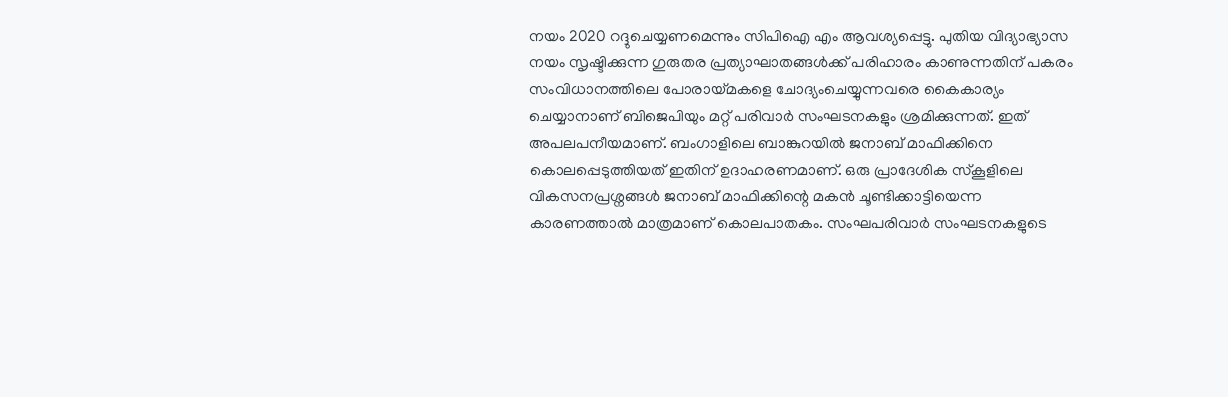നയം 2020 റദ്ദുചെയ്യണമെന്നും സിപിഐ എം ആവശ്യപ്പെട്ടു. പുതിയ വിദ്യാഭ്യാസ നയം സൃഷ്ടിക്കുന്ന ഗുരുതര പ്രത്യാഘാതങ്ങൾക്ക് പരിഹാരം കാണുന്നതിന് പകരം സംവിധാനത്തിലെ പോരായ്മകളെ ചോദ്യംചെയ്യുന്നവരെ കൈകാര്യം ചെയ്യാനാണ് ബിജെപിയും മറ്റ് പരിവാർ സംഘടനകളും ശ്രമിക്കുന്നത്. ഇത് അപലപനീയമാണ്. ബംഗാളിലെ ബാങ്കുറയിൽ ജനാബ് മാഫിക്കിനെ കൊലപ്പെടുത്തിയത് ഇതിന് ഉദാഹരണമാണ്. ഒരു പ്രാദേശിക സ്കൂളിലെ വികസനപ്രശ്നങ്ങൾ ജനാബ് മാഫിക്കിന്റെ മകൻ ചൂണ്ടിക്കാട്ടിയെന്ന കാരണത്താൽ മാത്രമാണ് കൊലപാതകം. സംഘപരിവാർ സംഘടനകളുടെ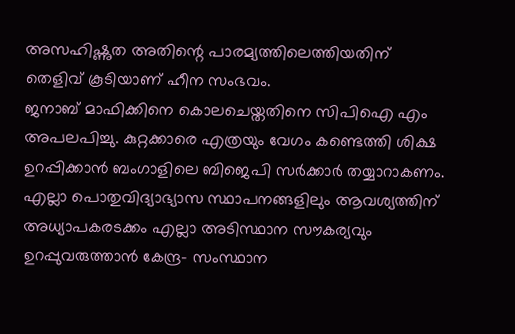അസഹിഷ്ണുത അതിന്റെ പാരമ്യത്തിലെത്തിയതിന് തെളിവ് കൂടിയാണ് ഹീന സംഭവം.
ജനാബ് മാഫിക്കിനെ കൊലചെയ്തതിനെ സിപിഐ എം അപലപിച്ചു. കുറ്റക്കാരെ എത്രയും വേഗം കണ്ടെത്തി ശിക്ഷ ഉറപ്പിക്കാൻ ബംഗാളിലെ ബിജെപി സർക്കാർ തയ്യാറാകണം. എല്ലാ പൊതുവിദ്യാഭ്യാസ സ്ഥാപനങ്ങളിലും ആവശ്യത്തിന് അധ്യാപകരടക്കം എല്ലാ അടിസ്ഥാന സൗകര്യവും ഉറപ്പുവരുത്താൻ കേന്ദ്ര– സംസ്ഥാന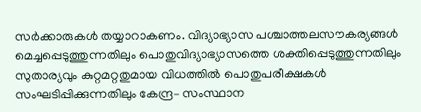സർക്കാരുകൾ തയ്യാറാകണം. വിദ്യാഭ്യാസ പശ്ചാത്തലസൗകര്യങ്ങൾ മെച്ചപ്പെടുത്തുന്നതിലും പൊതുവിദ്യാഭ്യാസത്തെ ശക്തിപ്പെടുത്തുന്നതിലും സുതാര്യവും കുറ്റമറ്റതുമായ വിധത്തിൽ പൊതുപരീക്ഷകൾ സംഘടിപ്പിക്കുന്നതിലും കേന്ദ്ര– സംസ്ഥാന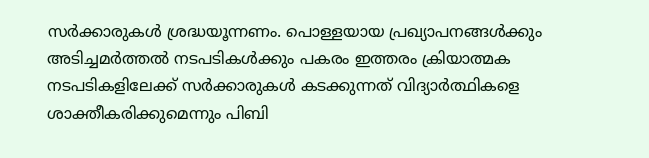സർക്കാരുകൾ ശ്രദ്ധയൂന്നണം. പൊള്ളയായ പ്രഖ്യാപനങ്ങൾക്കും അടിച്ചമർത്തൽ നടപടികൾക്കും പകരം ഇത്തരം ക്രിയാത്മക നടപടികളിലേക്ക് സർക്കാരുകൾ കടക്കുന്നത് വിദ്യാർത്ഥികളെ ശാക്തീകരിക്കുമെന്നും പിബി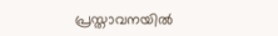പ്രസ്താവനയിൽ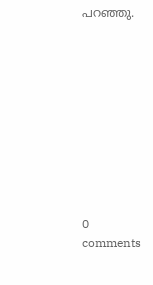പറഞ്ഞു.










0 comments